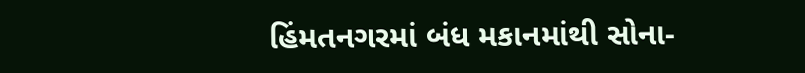હિંમતનગરમાં બંધ મકાનમાંથી સોના-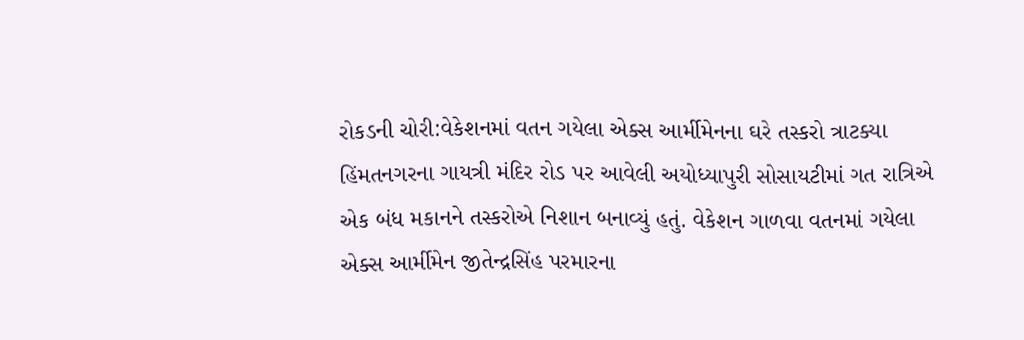રોકડની ચોરી:વેકેશનમાં વતન ગયેલા એક્સ આર્મીમેનના ઘરે તસ્કરો ત્રાટક્યા
હિંમતનગરના ગાયત્રી મંદિર રોડ પર આવેલી અયોધ્યાપુરી સોસાયટીમાં ગત રાત્રિએ એક બંધ મકાનને તસ્કરોએ નિશાન બનાવ્યું હતું. વેકેશન ગાળવા વતનમાં ગયેલા એક્સ આર્મીમેન જીતેન્દ્રસિંહ પરમારના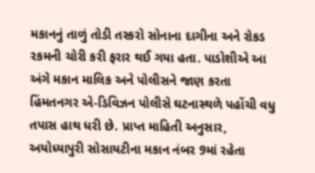મકાનનું તાળું તોડી તસ્કરો સોનાના દાગીના અને રોકડ રકમની ચોરી કરી ફરાર થઈ ગયા હતા. પાડોશીએ આ અંગે મકાન માલિક અને પોલીસને જાણ કરતા હિંમતનગર એ-ડિવિઝન પોલીસે ઘટનાસ્થળે પહોંચી વધુ તપાસ હાથ ધરી છે. પ્રાપ્ત માહિતી અનુસાર, અયોધ્યાપુરી સોસાયટીના મકાન નંબર 9માં રહેતા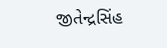જીતેન્દ્રસિંહ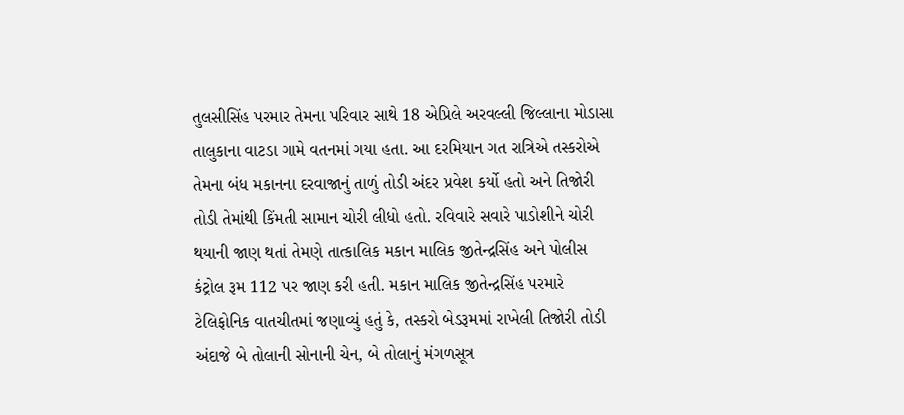તુલસીસિંહ પરમાર તેમના પરિવાર સાથે 18 એપ્રિલે અરવલ્લી જિલ્લાના મોડાસા તાલુકાના વાટડા ગામે વતનમાં ગયા હતા. આ દરમિયાન ગત રાત્રિએ તસ્કરોએ તેમના બંધ મકાનના દરવાજાનું તાળું તોડી અંદર પ્રવેશ કર્યો હતો અને તિજોરી તોડી તેમાંથી કિંમતી સામાન ચોરી લીધો હતો. રવિવારે સવારે પાડોશીને ચોરી થયાની જાણ થતાં તેમણે તાત્કાલિક મકાન માલિક જીતેન્દ્રસિંહ અને પોલીસ કંટ્રોલ રૂમ 112 પર જાણ કરી હતી. મકાન માલિક જીતેન્દ્રસિંહ પરમારે ટેલિફોનિક વાતચીતમાં જણાવ્યું હતું કે, તસ્કરો બેડરૂમમાં રાખેલી તિજોરી તોડી અંદાજે બે તોલાની સોનાની ચેન, બે તોલાનું મંગળસૂત્ર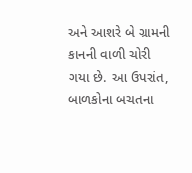અને આશરે બે ગ્રામની કાનની વાળી ચોરી ગયા છે. આ ઉપરાંત, બાળકોના બચતના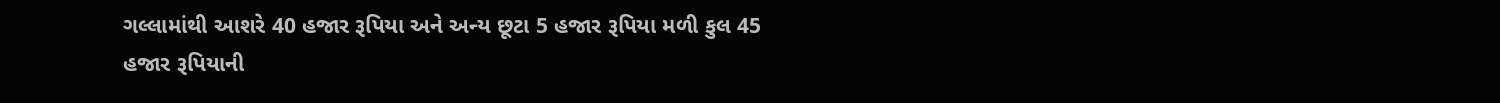ગલ્લામાંથી આશરે 40 હજાર રૂપિયા અને અન્ય છૂટા 5 હજાર રૂપિયા મળી કુલ 45 હજાર રૂપિયાની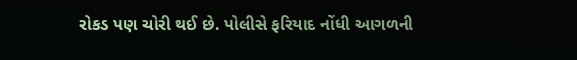રોકડ પણ ચોરી થઈ છે. પોલીસે ફરિયાદ નોંધી આગળની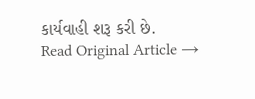કાર્યવાહી શરૂ કરી છે.
Read Original Article →